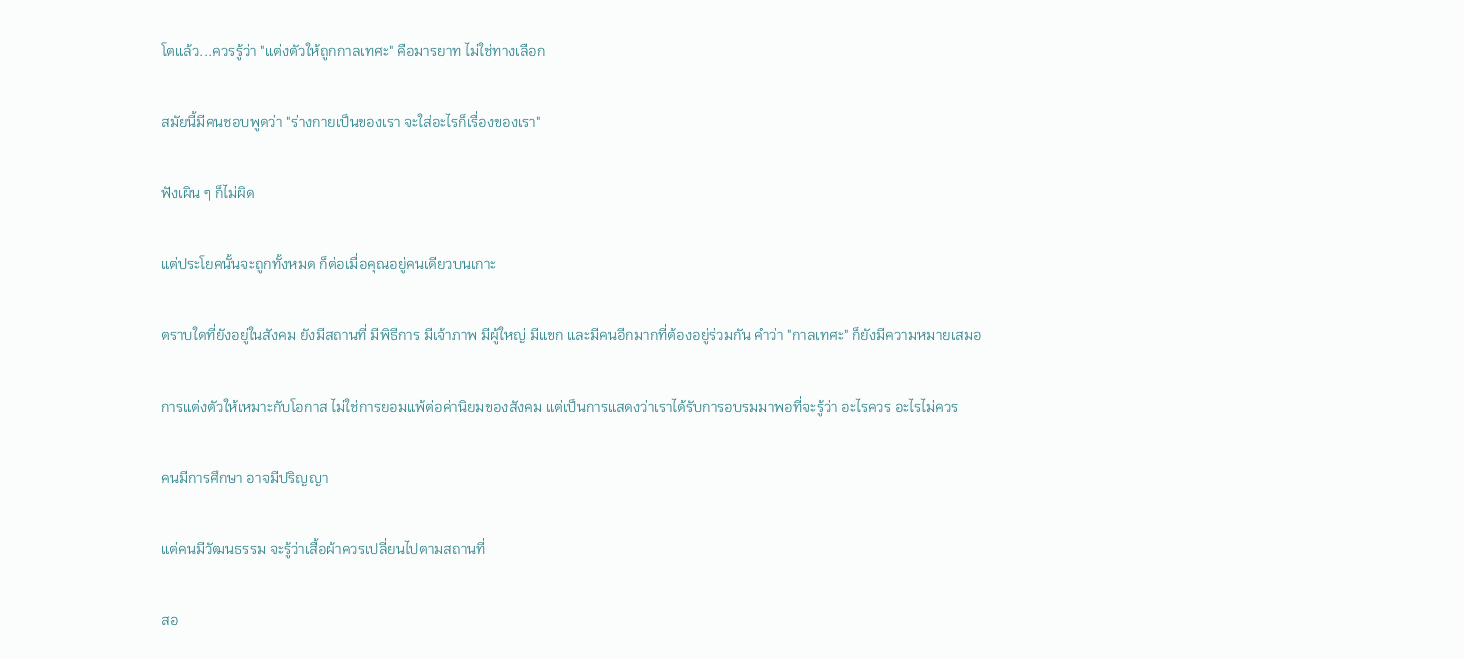โตแล้ว...ควรรู้ว่า "แต่งตัวให้ถูกกาลเทศะ" คือมารยาท ไม่ใช่ทางเลือก

สมัยนี้มีคนชอบพูดว่า "ร่างกายเป็นของเรา จะใส่อะไรก็เรื่องของเรา"

ฟังเผิน ๆ ก็ไม่ผิด

แต่ประโยคนั้นจะถูกทั้งหมด ก็ต่อเมื่อคุณอยู่คนเดียวบนเกาะ

ตราบใดที่ยังอยู่ในสังคม ยังมีสถานที่ มีพิธีการ มีเจ้าภาพ มีผู้ใหญ่ มีแขก และมีคนอีกมากที่ต้องอยู่ร่วมกัน คำว่า "กาลเทศะ" ก็ยังมีความหมายเสมอ

การแต่งตัวให้เหมาะกับโอกาส ไม่ใช่การยอมแพ้ต่อค่านิยมของสังคม แต่เป็นการแสดงว่าเราได้รับการอบรมมาพอที่จะรู้ว่า อะไรควร อะไรไม่ควร

คนมีการศึกษา อาจมีปริญญา

แต่คนมีวัฒนธรรม จะรู้ว่าเสื้อผ้าควรเปลี่ยนไปตามสถานที่

สอ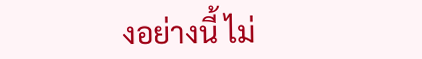งอย่างนี้ ไม่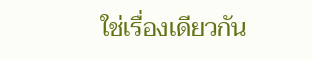ใช่เรื่องเดียวกัน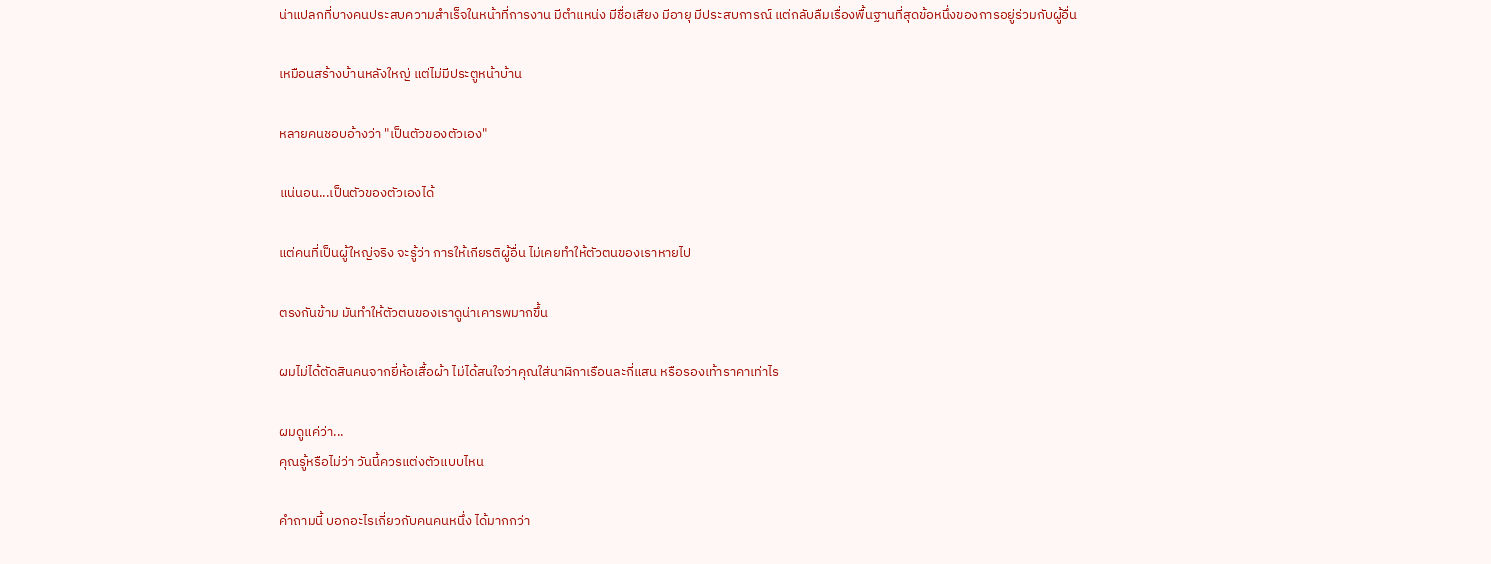น่าแปลกที่บางคนประสบความสำเร็จในหน้าที่การงาน มีตำแหน่ง มีชื่อเสียง มีอายุ มีประสบการณ์ แต่กลับลืมเรื่องพื้นฐานที่สุดข้อหนึ่งของการอยู่ร่วมกับผู้อื่น

เหมือนสร้างบ้านหลังใหญ่ แต่ไม่มีประตูหน้าบ้าน

หลายคนชอบอ้างว่า "เป็นตัวของตัวเอง"

แน่นอน...เป็นตัวของตัวเองได้

แต่คนที่เป็นผู้ใหญ่จริง จะรู้ว่า การให้เกียรติผู้อื่น ไม่เคยทำให้ตัวตนของเราหายไป

ตรงกันข้าม มันทำให้ตัวตนของเราดูน่าเคารพมากขึ้น

ผมไม่ได้ตัดสินคนจากยี่ห้อเสื้อผ้า ไม่ได้สนใจว่าคุณใส่นาฬิกาเรือนละกี่แสน หรือรองเท้าราคาเท่าไร

ผมดูแค่ว่า...
คุณรู้หรือไม่ว่า วันนี้ควรแต่งตัวแบบไหน

คำถามนี้ บอกอะไรเกี่ยวกับคนคนหนึ่ง ได้มากกว่า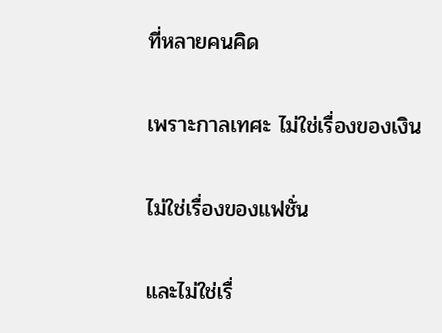ที่หลายคนคิด

เพราะกาลเทศะ ไม่ใช่เรื่องของเงิน

ไม่ใช่เรื่องของแฟชั่น

และไม่ใช่เรื่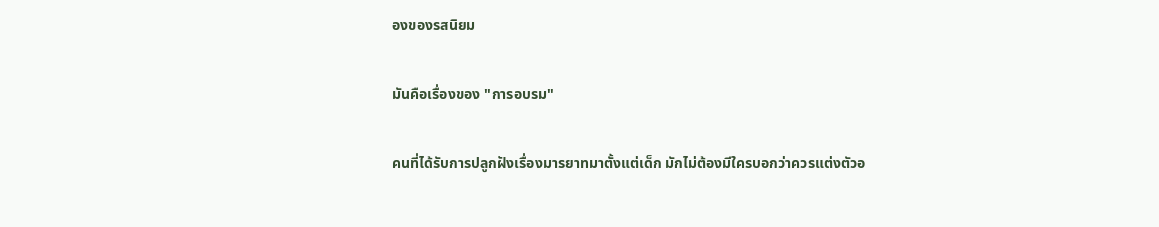องของรสนิยม

มันคือเรื่องของ "การอบรม"

คนที่ได้รับการปลูกฝังเรื่องมารยาทมาตั้งแต่เด็ก มักไม่ต้องมีใครบอกว่าควรแต่งตัวอ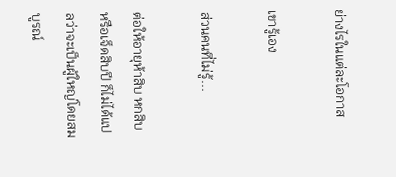ย่างไรในแต่ละโอกาส

เขารู้เอง

ส่วนคนที่ไม่รู้...

ต่อให้อายุห้าสิบ หกสิบ หรือเจ็ดสิบปี ก็ไม่ได้แปลว่าจะเป็นผู้ใหญ่โดยสมบูรณ์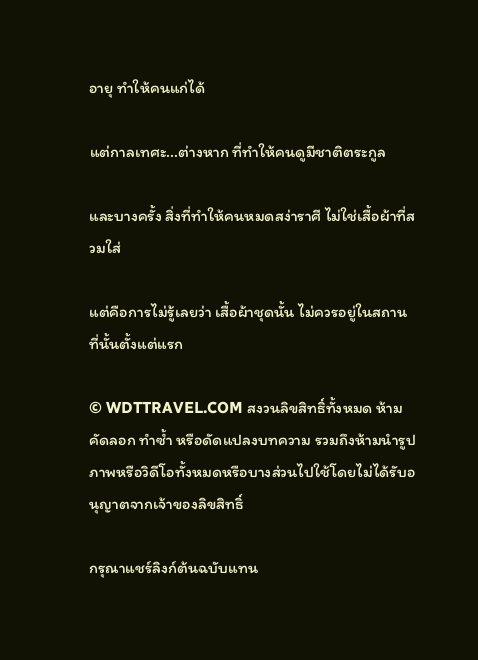อายุ ทำให้คนแก่ได้

แต่กาลเทศะ...ต่างหาก ที่ทำให้คนดูมีชาติตระกูล

และบางครั้ง สิ่งที่ทำให้คนหมดสง่าราศี ไม่ใช่เสื้อผ้าที่สวมใส่

แต่คือการไม่รู้เลยว่า เสื้อผ้าชุดนั้น ไม่ควรอยู่ในสถานที่นั้นตั้งแต่แรก

© WDTTRAVEL.COM สงวนลิขสิทธิ์ทั้งหมด ห้ามคัดลอก ทำซ้ำ หรือดัดแปลงบทความ รวมถึงห้ามนำรูปภาพหรือวิดีโอทั้งหมดหรือบางส่วนไปใช้โดยไม่ได้รับอนุญาตจากเจ้าของลิขสิทธิ์

กรุณาแชร์ลิงก์ต้นฉบับแทน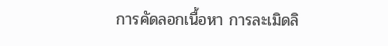การคัดลอกเนื้อหา การละเมิดลิ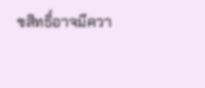ขสิทธิ์อาจมีควา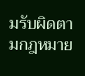มรับผิดตามกฎหมาย